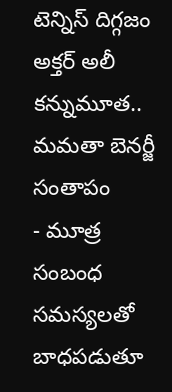టెన్నిస్ దిగ్గజం అక్తర్ అలీ కన్నుమూత.. మమతా బెనర్జీ సంతాపం
- మూత్ర సంబంధ సమస్యలతో బాధపడుతూ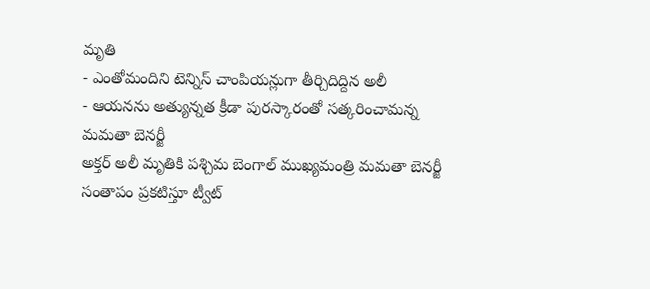మృతి
- ఎంతోమందిని టెన్నిస్ చాంపియన్లుగా తీర్చిదిద్దిన అలీ
- ఆయనను అత్యున్నత క్రీడా పురస్కారంతో సత్కరించామన్న మమతా బెనర్జీ
అక్తర్ అలీ మృతికి పశ్చిమ బెంగాల్ ముఖ్యమంత్రి మమతా బెనర్జీ సంతాపం ప్రకటిస్తూ ట్వీట్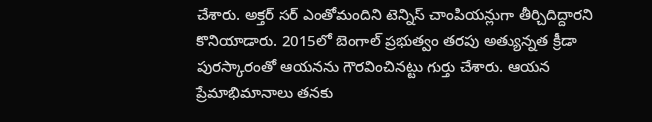చేశారు. అక్తర్ సర్ ఎంతోమందిని టెన్నిస్ చాంపియన్లుగా తీర్చిదిద్దారని కొనియాడారు. 2015లో బెంగాల్ ప్రభుత్వం తరపు అత్యున్నత క్రీడా పురస్కారంతో ఆయనను గౌరవించినట్టు గుర్తు చేశారు. ఆయన ప్రేమాభిమానాలు తనకు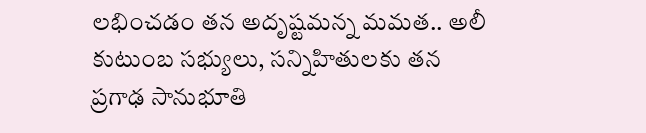లభించడం తన అదృష్టమన్న మమత.. అలీ కుటుంబ సభ్యులు, సన్నిహితులకు తన ప్రగాఢ సానుభూతి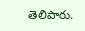తెలిపారు.